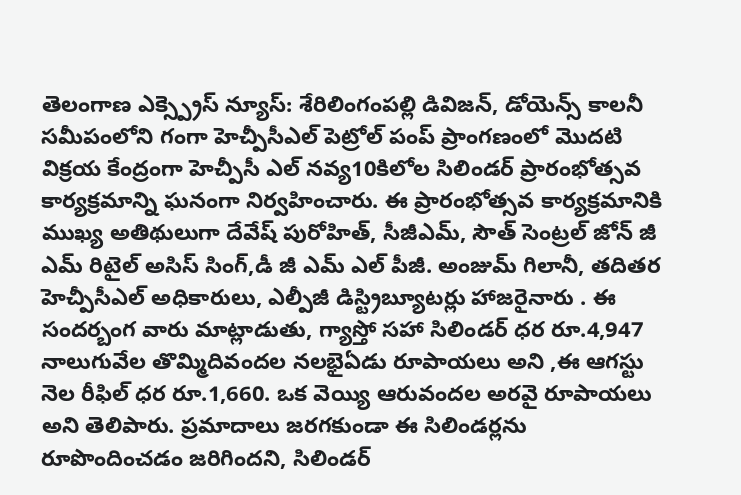తెలంగాణ ఎక్స్ప్రెస్ న్యూస్: శేరిలింగంపల్లి డివిజన్, డోయెన్స్ కాలనీ సమీపంలోని గంగా హెచ్పీసీఎల్ పెట్రోల్ పంప్ ప్రాంగణంలో మొదటి విక్రయ కేంద్రంగా హెచ్పీసీ ఎల్ నవ్య10కిలోల సిలిండర్ ప్రారంభోత్సవ కార్యక్రమాన్ని ఘనంగా నిర్వహించారు. ఈ ప్రారంభోత్సవ కార్యక్రమానికి ముఖ్య అతిథులుగా దేవేష్ పురోహిత్, సీజీఎమ్, సౌత్ సెంట్రల్ జోన్ జీ ఎమ్ రిటైల్ అసిస్ సింగ్,డీ జీ ఎమ్ ఎల్ పీజీ. అంజుమ్ గిలానీ, తదితర హెచ్పీసీఎల్ అధికారులు, ఎల్పీజీ డిస్ట్రిబ్యూటర్లు హాజరైనారు . ఈ సందర్బంగ వారు మాట్లాడుతు, గ్యాస్తో సహా సిలిండర్ ధర రూ.4,947 నాలుగువేల తొమ్మిదివందల నలభైఏడు రూపాయలు అని ,ఈ ఆగస్టు నెల రీఫిల్ ధర రూ.1,660. ఒక వెయ్యి ఆరువందల అరవై రూపాయలు అని తెలిపారు. ప్రమాదాలు జరగకుండా ఈ సిలిండర్లను రూపొందించడం జరిగిందని, సిలిండర్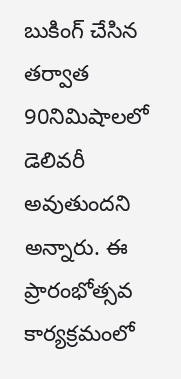బుకింగ్ చేసిన తర్వాత 90నిమిషాలలో డెలివరీ అవుతుందని అన్నారు. ఈ ప్రారంభోత్సవ కార్యక్రమంలో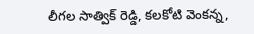లీగల సాత్విక్ రెడ్డి, కలకోటి వెంకన్న,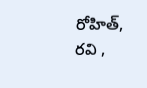రోహిత్, రవి ,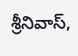శ్రీనివాస్,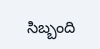సిబ్బంది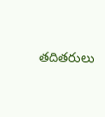తదితరులు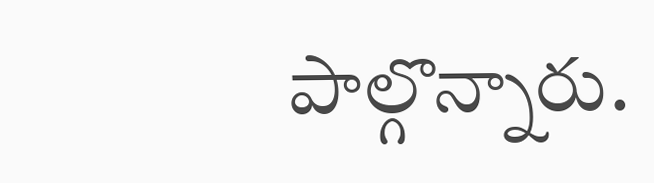పాల్గొన్నారు.